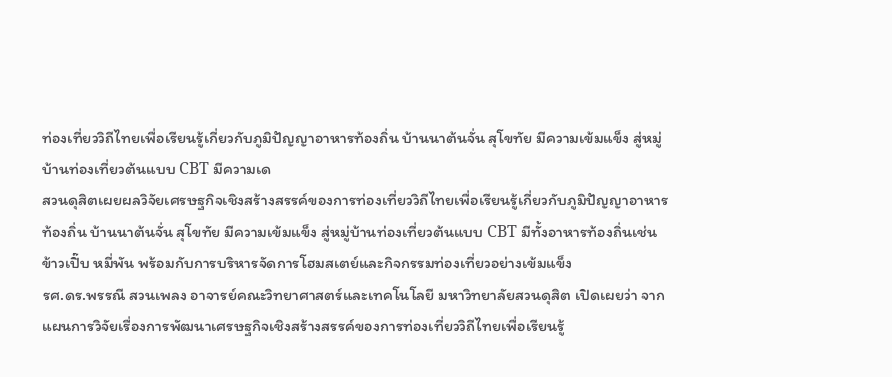ท่องเที่ยววิถีไทยเพื่อเรียนรู้เกี่ยวกับภูมิปัญญาอาหารท้องถิ่น บ้านนาต้นจั่น สุโขทัย มีความเข้มแข็ง สู่หมู่บ้านท่องเที่ยวต้นแบบ CBT มีความเด
สวนดุสิตเผยผลวิจัยเศรษฐกิจเชิงสร้างสรรค์ของการท่องเที่ยววิถีไทยเพื่อเรียนรู้เกี่ยวกับภูมิปัญญาอาหารท้องถิ่น บ้านนาต้นจั่น สุโขทัย มีความเข้มแข็ง สู่หมู่บ้านท่องเที่ยวต้นแบบ CBT มีทั้งอาหารท้องถิ่นเช่นข้าวเปิ๊บ หมี่พัน พร้อมกับการบริหารจัดการโฮมสเตย์และกิจกรรมท่องเที่ยวอย่างเข้มแข็ง
รศ.ดร.พรรณี สวนเพลง อาจารย์คณะวิทยาศาสตร์และเทคโนโลยี มหาวิทยาลัยสวนดุสิต เปิดเผยว่า จากแผนการวิจัยเรื่องการพัฒนาเศรษฐกิจเชิงสร้างสรรค์ของการท่องเที่ยววิถีไทยเพื่อเรียนรู้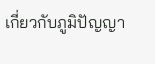เกี่ยวกับภูมิปัญญา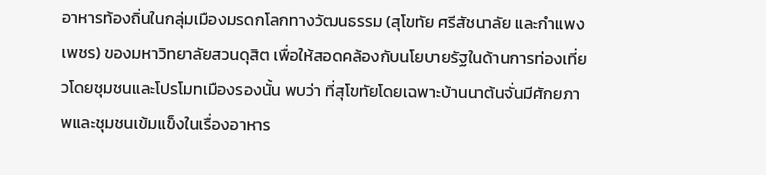อาหารท้องถิ่นในกลุ่มเมืองมรดกโลกทางวัฒนธรรม (สุโขทัย ศรีสัชนาลัย และกำแพงเพชร) ของมหาวิทยาลัยสวนดุสิต เพื่อให้สอดคล้องกับนโยบายรัฐในด้านการท่องเที่ยวโดยชุมชนและโปรโมทเมืองรองนั้น พบว่า ที่สุโขทัยโดยเฉพาะบ้านนาต้นจั่นมีศักยภาพและชุมชนเข้มแข็งในเรื่องอาหาร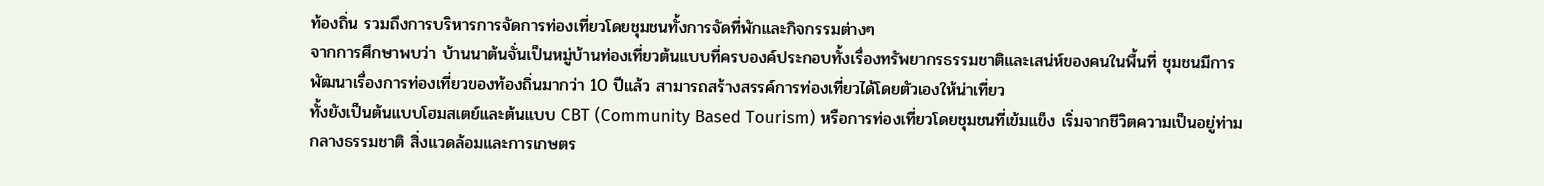ท้องถิ่น รวมถึงการบริหารการจัดการท่องเที่ยวโดยชุมชนทั้งการจัดที่พักและกิจกรรมต่างๆ
จากการศึกษาพบว่า บ้านนาต้นจั่นเป็นหมู่บ้านท่องเที่ยวต้นแบบที่ครบองค์ประกอบทั้งเรื่องทรัพยากรธรรมชาติและเสน่ห์ของคนในพื้นที่ ชุมชนมีการพัฒนาเรื่องการท่องเที่ยวของท้องถิ่นมากว่า 10 ปีแล้ว สามารถสร้างสรรค์การท่องเที่ยวได้โดยตัวเองให้น่าเที่ยว
ทั้งยังเป็นต้นแบบโฮมสเตย์และต้นแบบ CBT (Community Based Tourism) หรือการท่องเที่ยวโดยชุมชนที่เข้มแข็ง เริ่มจากชีวิตความเป็นอยู่ท่ามกลางธรรมชาติ สิ่งแวดล้อมและการเกษตร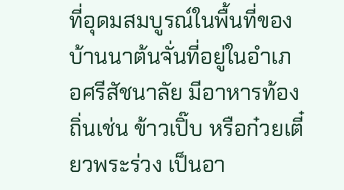ที่อุดมสมบูรณ์ในพื้นที่ของบ้านนาต้นจั่นที่อยู่ในอำเภอศรีสัชนาลัย มีอาหารท้องถิ่นเช่น ข้าวเปิ๊บ หรือก๋วยเตี๋ยวพระร่วง เป็นอา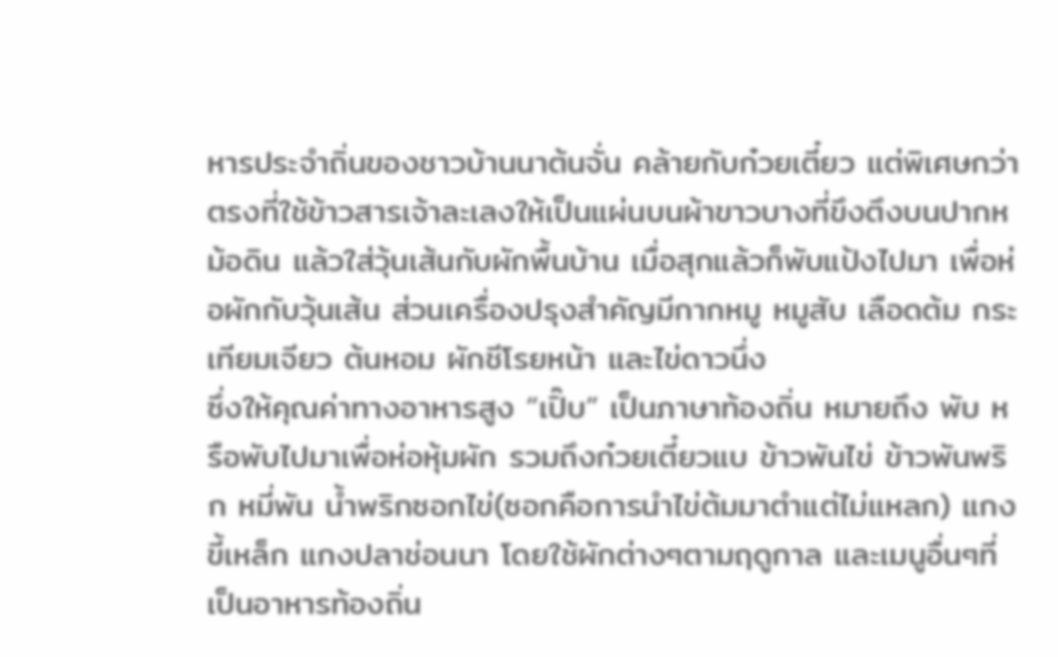หารประจำถิ่นของชาวบ้านนาต้นจั่น คล้ายกับก๋วยเตี๋ยว แต่พิเศษกว่าตรงที่ใช้ข้าวสารเจ้าละเลงให้เป็นแผ่นบนผ้าขาวบางที่ขึงตึงบนปากหม้อดิน แล้วใส่วุ้นเส้นกับผักพื้นบ้าน เมื่อสุกแล้วก็พับแป้งไปมา เพื่อห่อผักกับวุ้นเส้น ส่วนเครื่องปรุงสำคัญมีกากหมู หมูสับ เลือดต้ม กระเทียมเจียว ต้นหอม ผักชีโรยหน้า และไข่ดาวนึ่ง
ซึ่งให้คุณค่าทางอาหารสูง “เปิ๊บ” เป็นภาษาท้องถิ่น หมายถึง พับ หรือพับไปมาเพื่อห่อหุ้มผัก รวมถึงก๋วยเตี๋ยวแบ ข้าวพันไข่ ข้าวพันพริก หมี่พัน น้ำพริกซอกไข่(ซอกคือการนำไข่ต้มมาตำแต่ไม่แหลก) แกงขี้เหล็ก แกงปลาช่อนนา โดยใช้ผักต่างๆตามฤดูกาล และเมนูอื่นๆที่เป็นอาหารท้องถิ่น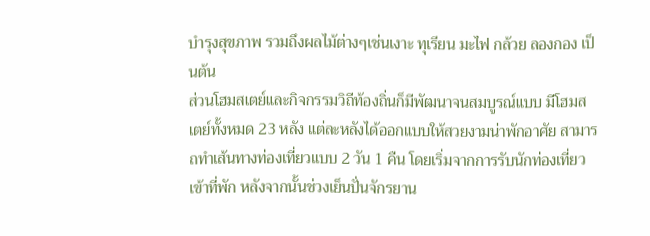บำรุงสุขภาพ รวมถึงผลไม้ต่างๆเช่นเงาะ ทุเรียน มะไฟ กล้วย ลองกอง เป็นต้น
ส่วนโฮมสเตย์และกิจกรรมวิถีท้องถิ่นก็มีพัฒนาจนสมบูรณ์แบบ มีโฮมสเตย์ทั้งหมด 23 หลัง แต่ละหลังได้ออกแบบให้สวยงามน่าพักอาศัย สามารถทำเส้นทางท่องเที่ยวแบบ 2 วัน 1 คืน โดยเริ่มจากการรับนักท่องเที่ยวเข้าที่พัก หลังจากนั้นช่วงเย็นปั่นจักรยาน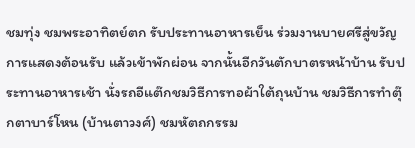ชมทุ่ง ชมพระอาทิตย์ตก รับประทานอาหารเย็น ร่วมงานบายศรีสู่ขวัญ การแสดงต้อนรับ แล้วเข้าพักผ่อน จากนั้นอีกวันตักบาตรหน้าบ้าน รับประทานอาหารเช้า นั่งรถอีแต๊กชมวิธีการทอผ้าใต้ถุนบ้าน ชมวิธีการทำตุ๊กตาบาร์โหน (บ้านตาวงศ์) ชมหัตถกรรม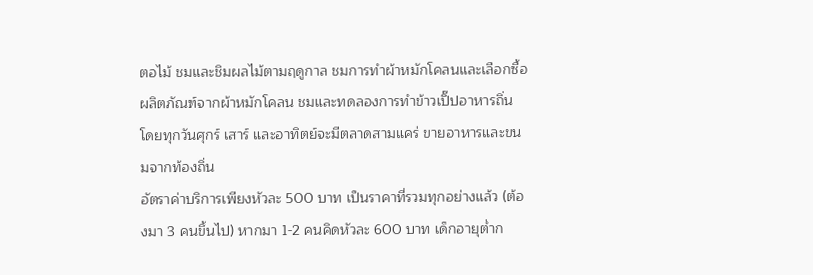ตอไม้ ชมและชิมผลไม้ตามฤดูกาล ชมการทำผ้าหมักโคลนและเลือกซื้อผลิตภัณฑ์จากผ้าหมักโคลน ชมและทดลองการทำข้าวเปิ๊ปอาหารถิ่น โดยทุกวันศุกร์ เสาร์ และอาทิตย์จะมีตลาดสามแคร่ ขายอาหารและขนมจากท้องถิ่น
อัตราค่าบริการเพียงหัวละ 500 บาท เป็นราคาที่รวมทุกอย่างแล้ว (ต้องมา 3 คนขึ้นไป) หากมา 1-2 คนคิดหัวละ 600 บาท เด็กอายุต่ำก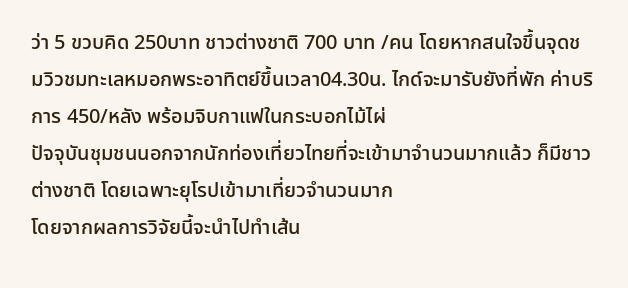ว่า 5 ขวบคิด 250บาท ชาวต่างชาติ 700 บาท /คน โดยหากสนใจขึ้นจุดชมวิวชมทะเลหมอกพระอาทิตย์ขึ้นเวลา04.30น. ไกด์จะมารับยังที่พัก ค่าบริการ 450/หลัง พร้อมจิบกาแฟในกระบอกไม้ไผ่
ปัจจุบันชุมชนนอกจากนักท่องเที่ยวไทยที่จะเข้ามาจำนวนมากแล้ว ก็มีชาวต่างชาติ โดยเฉพาะยุโรปเข้ามาเที่ยวจำนวนมาก
โดยจากผลการวิจัยนี้จะนำไปทำเส้น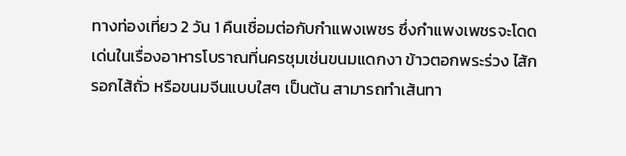ทางท่องเที่ยว 2 วัน 1 คืนเชื่อมต่อกับกำแพงเพชร ซึ่งกำแพงเพชรจะโดดเด่นในเรื่องอาหารโบราณที่นครชุมเช่นขนมแดกงา ข้าวตอกพระร่วง ไส้กรอกไส้ถั่ว หรือขนมจีนแบบใสๆ เป็นต้น สามารถทำเส้นทา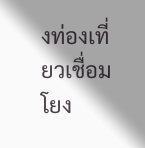งท่องเที่ยวเชื่อมโยง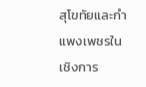สุโขทัยและกำแพงเพชรในเชิงการ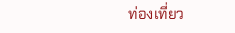ท่องเที่ยว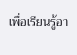เพื่อเรียนรู้อา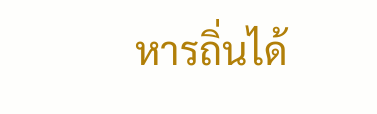หารถิ่นได้